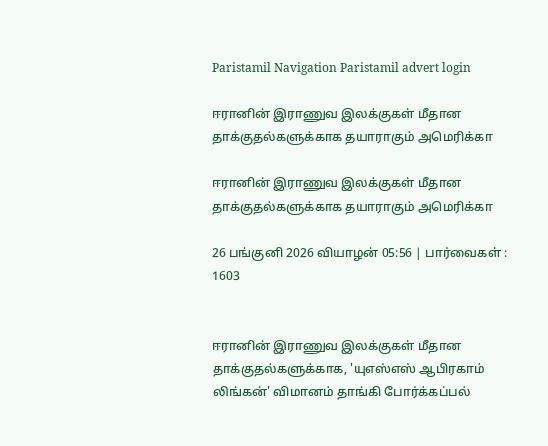Paristamil Navigation Paristamil advert login

ஈரானின் இராணுவ இலக்குகள் மீதான தாக்குதல்களுக்காக தயாராகும் அமெரிக்கா

ஈரானின் இராணுவ இலக்குகள் மீதான தாக்குதல்களுக்காக தயாராகும் அமெரிக்கா

26 பங்குனி 2026 வியாழன் 05:56 | பார்வைகள் : 1603


ஈரானின் இராணுவ இலக்குகள் மீதான தாக்குதல்களுக்காக, 'யுஎஸ்எஸ் ஆபிரகாம் லிங்கன்' விமானம் தாங்கி போர்க்கப்பல்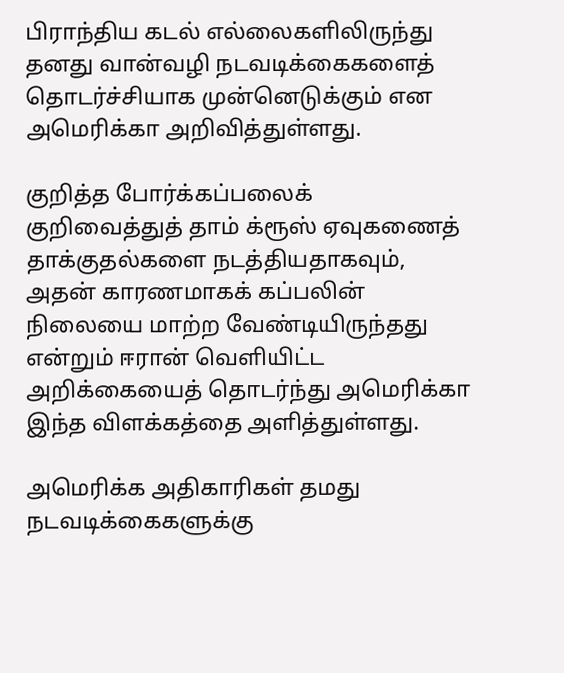பிராந்திய கடல் எல்லைகளிலிருந்து தனது வான்வழி நடவடிக்கைகளைத் தொடர்ச்சியாக முன்னெடுக்கும் என அமெரிக்கா அறிவித்துள்ளது.

குறித்த போர்க்கப்பலைக் குறிவைத்துத் தாம் க்ரூஸ் ஏவுகணைத் தாக்குதல்களை நடத்தியதாகவும், அதன் காரணமாகக் கப்பலின் நிலையை மாற்ற வேண்டியிருந்தது என்றும் ஈரான் வெளியிட்ட அறிக்கையைத் தொடர்ந்து அமெரிக்கா இந்த விளக்கத்தை அளித்துள்ளது.

அமெரிக்க அதிகாரிகள் தமது நடவடிக்கைகளுக்கு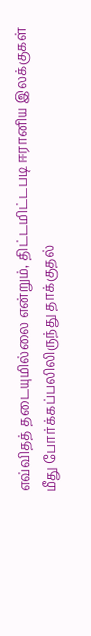எவ்விதத் தடையுமில்லை என்றும், திட்டமிட்டபடி ஈரானிய இலக்குகள் மீது போர்க்கப்பலிலிருந்து தாக்குதல்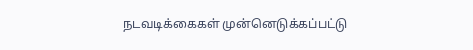நடவடிக்கைகள் முன்னெடுக்கப்பட்டு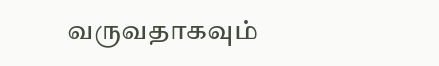வருவதாகவும்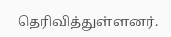தெரிவித்துள்ளனர்.